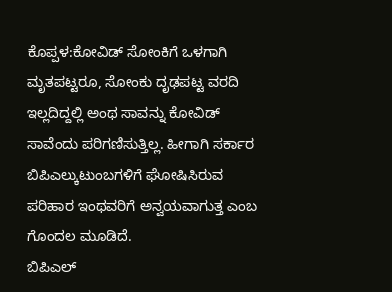ಕೊಪ್ಪಳ:ಕೋವಿಡ್ ಸೋಂಕಿಗೆ ಒಳಗಾಗಿ ಮೃತಪಟ್ಟರೂ, ಸೋಂಕು ದೃಢಪಟ್ಟ ವರದಿ ಇಲ್ಲದಿದ್ದಲ್ಲಿ ಅಂಥ ಸಾವನ್ನು ಕೋವಿಡ್ ಸಾವೆಂದು ಪರಿಗಣಿಸುತ್ತಿಲ್ಲ. ಹೀಗಾಗಿ ಸರ್ಕಾರ ಬಿಪಿಎಲ್ಕುಟುಂಬಗಳಿಗೆ ಘೋಷಿಸಿರುವ ಪರಿಹಾರ ಇಂಥವರಿಗೆ ಅನ್ವಯವಾಗುತ್ತ ಎಂಬ ಗೊಂದಲ ಮೂಡಿದೆ.
ಬಿಪಿಎಲ್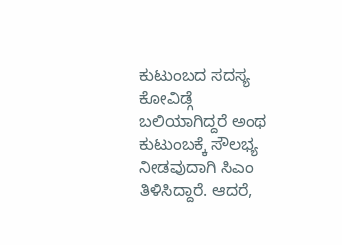ಕುಟುಂಬದ ಸದಸ್ಯ ಕೋವಿಡ್ಗೆ ಬಲಿಯಾಗಿದ್ದರೆ ಅಂಥ ಕುಟುಂಬಕ್ಕೆ ಸೌಲಭ್ಯ ನೀಡವುದಾಗಿ ಸಿಎಂ ತಿಳಿಸಿದ್ದಾರೆ. ಆದರೆ,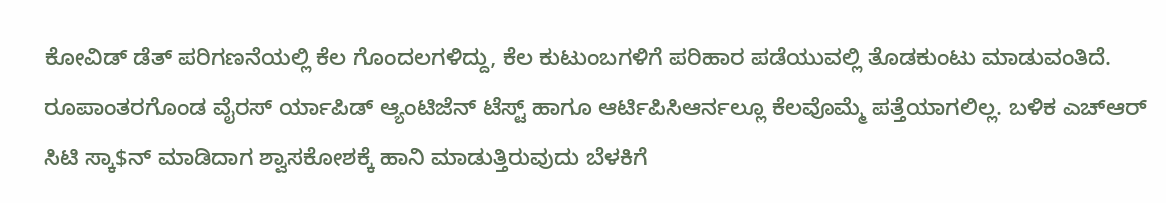ಕೋವಿಡ್ ಡೆತ್ ಪರಿಗಣನೆಯಲ್ಲಿ ಕೆಲ ಗೊಂದಲಗಳಿದ್ದು, ಕೆಲ ಕುಟುಂಬಗಳಿಗೆ ಪರಿಹಾರ ಪಡೆಯುವಲ್ಲಿ ತೊಡಕುಂಟು ಮಾಡುವಂತಿದೆ. ರೂಪಾಂತರಗೊಂಡ ವೈರಸ್ ರ್ಯಾಪಿಡ್ ಆ್ಯಂಟಿಜೆನ್ ಟೆಸ್ಟ್ ಹಾಗೂ ಆರ್ಟಿಪಿಸಿಆರ್ನಲ್ಲೂ ಕೆಲವೊಮ್ಮೆ ಪತ್ತೆಯಾಗಲಿಲ್ಲ. ಬಳಿಕ ಎಚ್ಆರ್ ಸಿಟಿ ಸ್ಕಾ$ನ್ ಮಾಡಿದಾಗ ಶ್ವಾಸಕೋಶಕ್ಕೆ ಹಾನಿ ಮಾಡುತ್ತಿರುವುದು ಬೆಳಕಿಗೆ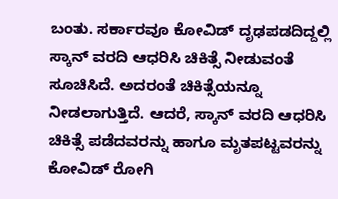ಬಂತು. ಸರ್ಕಾರವೂ ಕೋವಿಡ್ ದೃಢಪಡದಿದ್ದಲ್ಲಿ ಸ್ಕಾನ್ ವರದಿ ಆಧರಿಸಿ ಚಿಕಿತ್ಸೆ ನೀಡುವಂತೆ ಸೂಚಿಸಿದೆ. ಅದರಂತೆ ಚಿಕಿತ್ಸೆಯನ್ನೂ ನೀಡಲಾಗುತ್ತಿದೆ. ಆದರೆ, ಸ್ಕಾನ್ ವರದಿ ಆಧರಿಸಿ ಚಿಕಿತ್ಸೆ ಪಡೆದವರನ್ನು ಹಾಗೂ ಮೃತಪಟ್ಟವರನ್ನು ಕೋವಿಡ್ ರೋಗಿ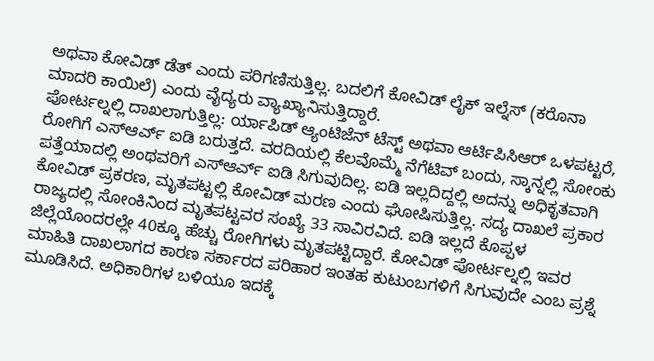ಅಥವಾ ಕೋವಿಡ್ ಡೆತ್ ಎಂದು ಪರಿಗಣಿಸುತ್ತಿಲ್ಲ. ಬದಲಿಗೆ ಕೋವಿಡ್ ಲೈಕ್ ಇಲ್ನೆಸ್ (ಕರೊನಾ ಮಾದರಿ ಕಾಯಿಲೆ) ಎಂದು ವೈದ್ಯರು ವ್ಯಾಖ್ಯಾನಿಸುತ್ತಿದ್ದಾರೆ.
ಪೋರ್ಟಲ್ನಲ್ಲಿ ದಾಖಲಾಗುತ್ತಿಲ್ಲ: ರ್ಯಾಪಿಡ್ ಆ್ಯಂಟಿಜೆನ್ ಟೆಸ್ಟ್ ಅಥವಾ ಆರ್ಟಿಪಿಸಿಆರ್ ಒಳಪಟ್ಟರೆ, ರೋಗಿಗೆ ಎಸ್ಆರ್ಎ್ ಐಡಿ ಬರುತ್ತದೆ. ವರದಿಯಲ್ಲಿ ಕೆಲವೊಮ್ಮೆ ನೆಗೆಟಿವ್ ಬಂದು, ಸ್ಕಾನ್ನಲ್ಲಿ ಸೋಂಕು ಪತ್ತೆಯಾದಲ್ಲಿ ಅಂಥವರಿಗೆ ಎಸ್ಆರ್ಎ್ ಐಡಿ ಸಿಗುವುದಿಲ್ಲ. ಐಡಿ ಇಲ್ಲದಿದ್ದಲ್ಲಿ ಅದನ್ನು ಅಧಿಕೃತವಾಗಿ ಕೋವಿಡ್ ಪ್ರಕರಣ, ಮೃತಪಟ್ಟಲ್ಲಿ ಕೋವಿಡ್ ಮರಣ ಎಂದು ಘೋಷಿಸುತ್ತಿಲ್ಲ. ಸದ್ಯ ದಾಖಲೆ ಪ್ರಕಾರ ರಾಜ್ಯದಲ್ಲಿ ಸೋಂಕಿನಿಂದ ಮೃತಪಟ್ಟವರ ಸಂಖ್ಯೆ 33 ಸಾವಿರವಿದೆ. ಐಡಿ ಇಲ್ಲದೆ ಕೊಪ್ಪಳ ಜಿಲ್ಲೆಯೊಂದರಲ್ಲೇ 40ಕ್ಕೂ ಹೆಚ್ಚು ರೋಗಿಗಳು ಮೃತಪಟ್ಟಿದ್ದಾರೆ. ಕೋವಿಡ್ ಪೋರ್ಟಲ್ನಲ್ಲಿ ಇವರ ಮಾಹಿತಿ ದಾಖಲಾಗದ ಕಾರಣ ಸರ್ಕಾರದ ಪರಿಹಾರ ಇಂತಹ ಕುಟುಂಬಗಳಿಗೆ ಸಿಗುವುದೇ ಎಂಬ ಪ್ರಶ್ನೆ ಮೂಡಿಸಿದೆ. ಅಧಿಕಾರಿಗಳ ಬಳಿಯೂ ಇದಕ್ಕೆ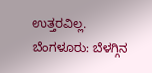ಉತ್ತರವಿಲ್ಲ.
ಬೆಂಗಳೂರು: ಬೆಳಗ್ಗಿನ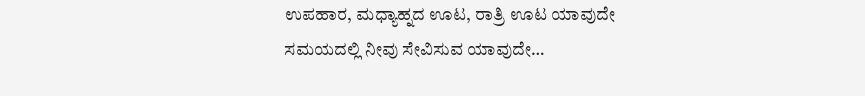ಉಪಹಾರ, ಮಧ್ಯಾಹ್ನದ ಊಟ, ರಾತ್ರಿ ಊಟ ಯಾವುದೇ ಸಮಯದಲ್ಲಿ ನೀವು ಸೇವಿಸುವ ಯಾವುದೇ…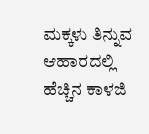ಮಕ್ಕಳು ತಿನ್ನುವ ಆಹಾರದಲ್ಲಿ ಹೆಚ್ಚಿನ ಕಾಳಜಿ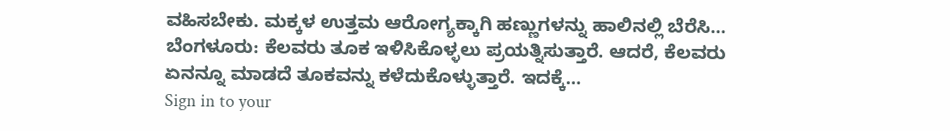ವಹಿಸಬೇಕು. ಮಕ್ಕಳ ಉತ್ತಮ ಆರೋಗ್ಯಕ್ಕಾಗಿ ಹಣ್ಣುಗಳನ್ನು ಹಾಲಿನಲ್ಲಿ ಬೆರೆಸಿ…
ಬೆಂಗಳೂರು: ಕೆಲವರು ತೂಕ ಇಳಿಸಿಕೊಳ್ಳಲು ಪ್ರಯತ್ನಿಸುತ್ತಾರೆ. ಆದರೆ, ಕೆಲವರು ಏನನ್ನೂ ಮಾಡದೆ ತೂಕವನ್ನು ಕಳೆದುಕೊಳ್ಳುತ್ತಾರೆ. ಇದಕ್ಕೆ…
Sign in to your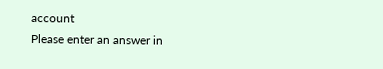account
Please enter an answer in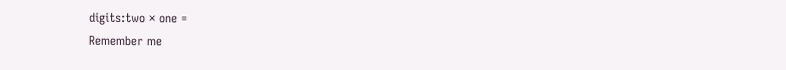digits:two × one =
Remember me